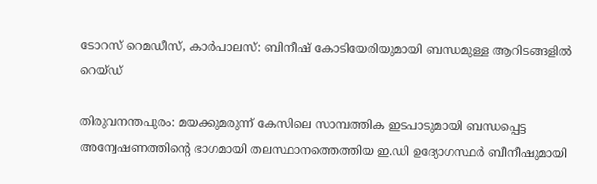ടോറസ് റെമഡീസ്, കാര്‍പാലസ്‌: ബിനീഷ് കോടിയേരിയുമായി ബന്ധമുള്ള ആറിടങ്ങളില്‍ റെയ്ഡ്‌

തിരുവനന്തപുരം: മയക്കുമരുന്ന് കേസിലെ സാമ്പത്തിക ഇടപാടുമായി ബന്ധപ്പെട്ട അന്വേഷണത്തിന്റെ ഭാഗമായി തലസ്ഥാനത്തെത്തിയ ഇ.ഡി ഉദ്യോഗസ്ഥർ ബീനീഷുമായി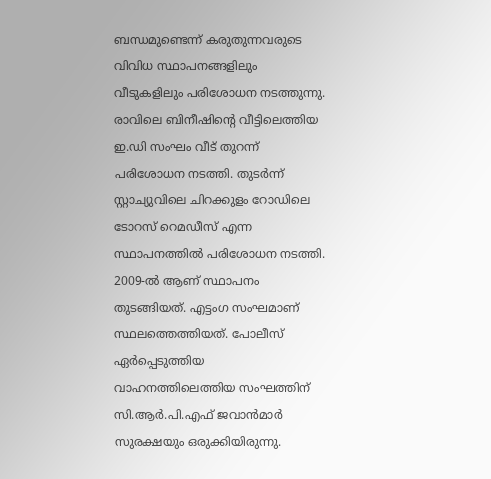ബന്ധമുണ്ടെന്ന് കരുതുന്നവരുടെ വിവിധ സ്ഥാപനങ്ങളിലും വീടുകളിലും പരിശോധന നടത്തുന്നു. രാവിലെ ബിനീഷിന്റെ വീട്ടിലെത്തിയ ഇ.ഡി സംഘം വീട് തുറന്ന് പരിശോധന നടത്തി. തുടർന്ന് സ്റ്റാച്യുവിലെ ചിറക്കുളം റോഡിലെ ടോറസ് റെമഡീസ് എന്ന സ്ഥാപനത്തിൽ പരിശോധന നടത്തി. 2009-ൽ ആണ് സ്ഥാപനം തുടങ്ങിയത്. എട്ടംഗ സംഘമാണ് സ്ഥലത്തെത്തിയത്. പോലീസ് ഏർപ്പെടുത്തിയ വാഹനത്തിലെത്തിയ സംഘത്തിന് സി.ആർ.പി.എഫ് ജവാൻമാർ സുരക്ഷയും ഒരുക്കിയിരുന്നു.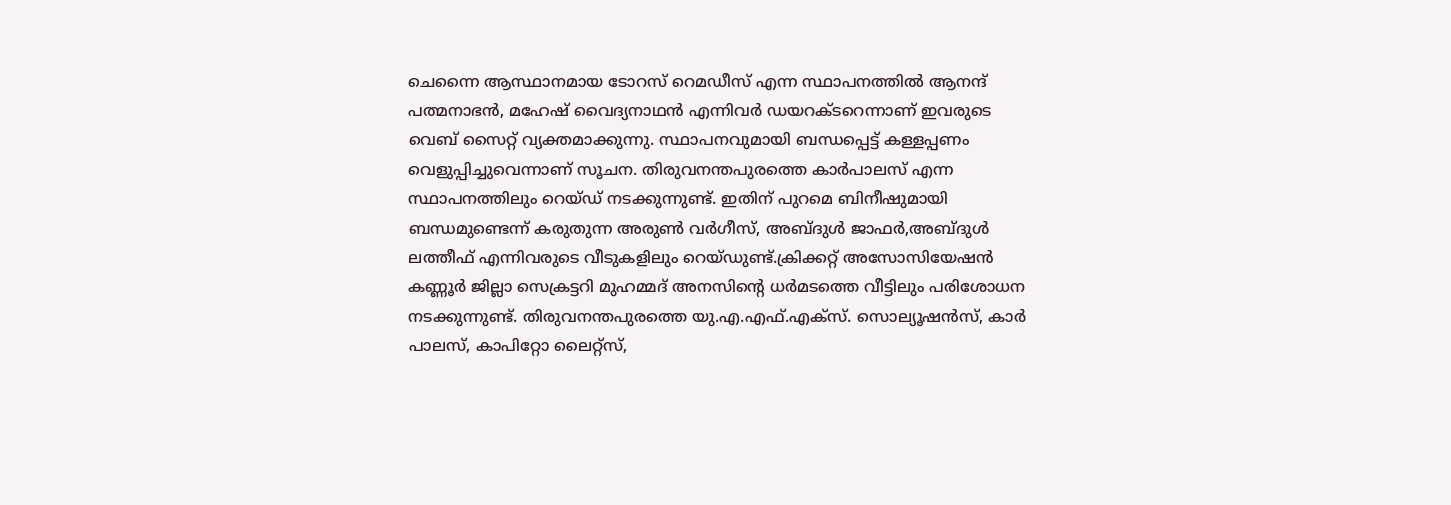ചെന്നൈ ആസ്ഥാനമായ ടോറസ് റെമഡീസ് എന്ന സ്ഥാപനത്തിൽ ആനന്ദ് പത്മനാഭൻ, മഹേഷ് വൈദ്യനാഥൻ എന്നിവർ ഡയറക്ടറെന്നാണ് ഇവരുടെ വെബ് സൈറ്റ് വ്യക്തമാക്കുന്നു. സ്ഥാപനവുമായി ബന്ധപ്പെട്ട് കള്ളപ്പണം വെളുപ്പിച്ചുവെന്നാണ് സൂചന. തിരുവനന്തപുരത്തെ കാർപാലസ് എന്ന സ്ഥാപനത്തിലും റെയ്ഡ് നടക്കുന്നുണ്ട്. ഇതിന് പുറമെ ബിനീഷുമായി ബന്ധമുണ്ടെന്ന് കരുതുന്ന അരുൺ വർഗീസ്, അബ്ദുൾ ജാഫർ,അബ്ദുൾ ലത്തീഫ് എന്നിവരുടെ വീടുകളിലും റെയ്ഡുണ്ട്.ക്രിക്കറ്റ് അസോസിയേഷൻ കണ്ണൂർ ജില്ലാ സെക്രട്ടറി മുഹമ്മദ് അനസിന്റെ ധർമടത്തെ വീട്ടിലും പരിശോധന നടക്കുന്നുണ്ട്. തിരുവനന്തപുരത്തെ യു.എ.എഫ്.എക്സ്. സൊല്യൂഷൻസ്, കാർ പാലസ്, കാപിറ്റോ ലൈറ്റ്സ്,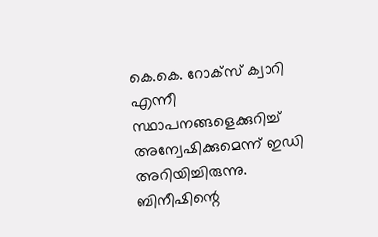കെ.കെ. റോക്സ് ക്വാറി എന്നീ സ്ഥാപനങ്ങളെക്കുറിച്ച് അന്വേഷിക്കുമെന്ന് ഇഡി അറിയിച്ചിരുന്നു. ബിനീഷിന്റെ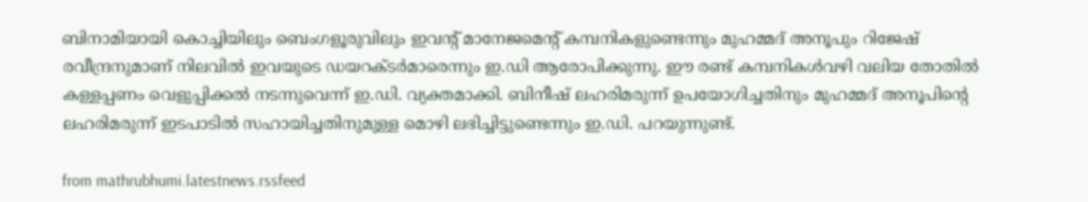ബിനാമിയായി കൊച്ചിയിലും ബെംഗളൂരുവിലും ഇവന്റ് മാനേജമെന്റ് കമ്പനികളുണ്ടെന്നും മുഹമ്മദ് അനൂപും റിജേഷ് രവീന്ദ്രനുമാണ് നിലവിൽ ഇവയുടെ ഡയറക്ടർമാരെന്നും ഇ.ഡി ആരോപിക്കുന്നു. ഈ രണ്ട് കമ്പനികൾവഴി വലിയ തോതിൽ കള്ളപ്പണം വെളുപ്പിക്കൽ നടന്നുവെന്ന് ഇ.ഡി. വ്യക്തമാക്കി. ബിനീഷ് ലഹരിമരുന്ന് ഉപയോഗിച്ചതിനും മുഹമ്മദ് അനൂപിന്റെ ലഹരിമരുന്ന് ഇടപാടിൽ സഹായിച്ചതിനുമുള്ള മൊഴി ലഭിച്ചിട്ടുണ്ടെന്നും ഇ.ഡി. പറയുന്നുണ്ട്.

from mathrubhumi.latestnews.rssfeed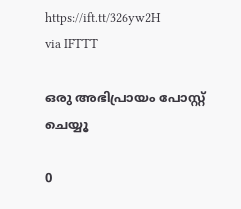https://ift.tt/326yw2H
via IFTTT

ഒരു അഭിപ്രായം പോസ്റ്റ് ചെയ്യൂ

0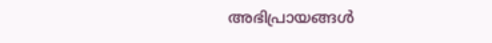അഭിപ്രായങ്ങള്‍